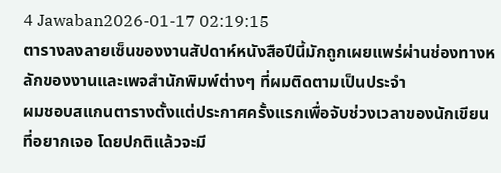4 Jawaban2026-01-17 02:19:15
ตารางลงลายเซ็นของงานสัปดาห์หนังสือปีนี้มักถูกเผยแพร่ผ่านช่องทางหลักของงานและเพจสำนักพิมพ์ต่างๆ ที่ผมติดตามเป็นประจำ
ผมชอบสแกนตารางตั้งแต่ประกาศครั้งแรกเพื่อจับช่วงเวลาของนักเขียนที่อยากเจอ โดยปกติแล้วจะมี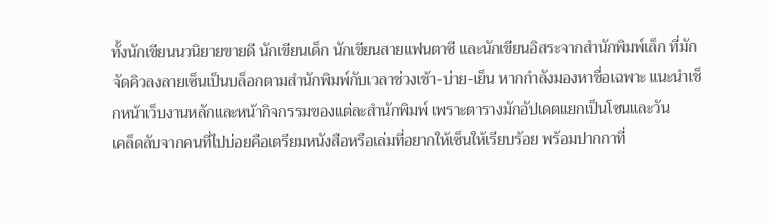ทั้งนักเขียนนวนิยายขายดี นักเขียนเด็ก นักเขียนสายแฟนตาซี และนักเขียนอิสระจากสำนักพิมพ์เล็ก ที่มักจัดคิวลงลายเซ็นเป็นบล็อกตามสำนักพิมพ์กับเวลาช่วงเช้า-บ่าย-เย็น หากกำลังมองหาชื่อเฉพาะ แนะนำเช็กหน้าเว็บงานหลักและหน้ากิจกรรมของแต่ละสำนักพิมพ์ เพราะตารางมักอัปเดตแยกเป็นโซนและวัน
เคล็ดลับจากคนที่ไปบ่อยคือเตรียมหนังสือหรือเล่มที่อยากให้เซ็นให้เรียบร้อย พร้อมปากกาที่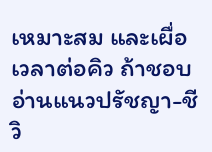เหมาะสม และเผื่อเวลาต่อคิว ถ้าชอบอ่านแนวปรัชญา-ชีวิ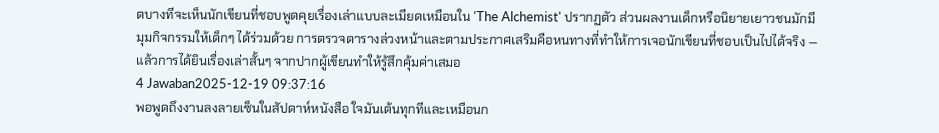ตบางทีจะเห็นนักเขียนที่ชอบพูดคุยเรื่องเล่าแบบละเมียดเหมือนใน 'The Alchemist' ปรากฏตัว ส่วนผลงานเด็กหรือนิยายเยาวชนมักมีมุมกิจกรรมให้เด็กๆ ได้ร่วมด้วย การตรวจตารางล่วงหน้าและตามประกาศเสริมคือหนทางที่ทำให้การเจอนักเขียนที่ชอบเป็นไปได้จริง — แล้วการได้ยินเรื่องเล่าสั้นๆ จากปากผู้เขียนทำให้รู้สึกคุ้มค่าเสมอ
4 Jawaban2025-12-19 09:37:16
พอพูดถึงงานลงลายเซ็นในสัปดาห์หนังสือ ใจมันเต้นทุกทีและเหมือนก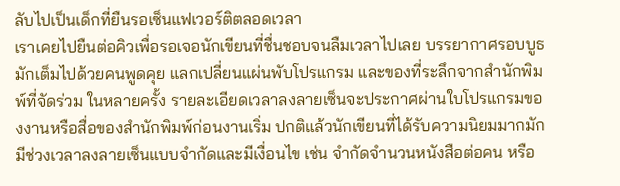ลับไปเป็นเด็กที่ยืนรอเซ็นแฟเวอร์ติตลอดเวลา
เราเคยไปยืนต่อคิวเพื่อรอเจอนักเขียนที่ชื่นชอบจนลืมเวลาไปเลย บรรยากาศรอบบูธมักเต็มไปด้วยคนพูดคุย แลกเปลี่ยนแผ่นพับโปรแกรม และของที่ระลึกจากสำนักพิมพ์ที่จัดร่วม ในหลายครั้ง รายละเอียดเวลาลงลายเซ็นจะประกาศผ่านใบโปรแกรมของงานหรือสื่อของสำนักพิมพ์ก่อนงานเริ่ม ปกติแล้วนักเขียนที่ได้รับความนิยมมากมักมีช่วงเวลาลงลายเซ็นแบบจำกัดและมีเงื่อนไข เช่น จำกัดจำนวนหนังสือต่อคน หรือ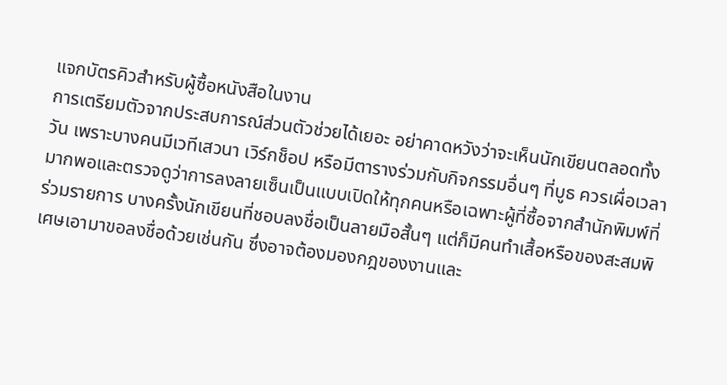แจกบัตรคิวสำหรับผู้ซื้อหนังสือในงาน
การเตรียมตัวจากประสบการณ์ส่วนตัวช่วยได้เยอะ อย่าคาดหวังว่าจะเห็นนักเขียนตลอดทั้งวัน เพราะบางคนมีเวทีเสวนา เวิร์กช็อป หรือมีตารางร่วมกับกิจกรรมอื่นๆ ที่บูธ ควรเผื่อเวลามากพอและตรวจดูว่าการลงลายเซ็นเป็นแบบเปิดให้ทุกคนหรือเฉพาะผู้ที่ซื้อจากสำนักพิมพ์ที่ร่วมรายการ บางครั้งนักเขียนที่ชอบลงชื่อเป็นลายมือสั้นๆ แต่ก็มีคนทำเสื้อหรือของสะสมพิเศษเอามาขอลงชื่อด้วยเช่นกัน ซึ่งอาจต้องมองกฎของงานและ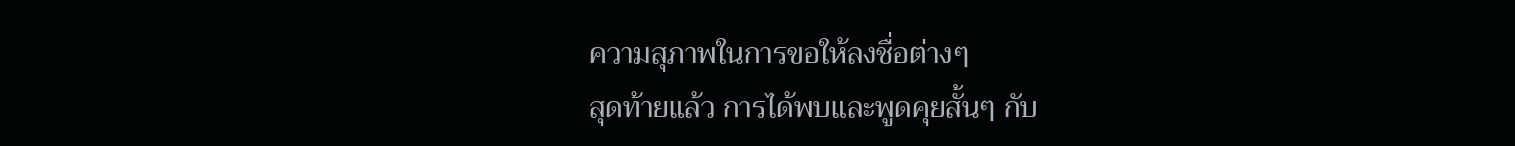ความสุภาพในการขอให้ลงชื่อต่างๆ
สุดท้ายแล้ว การได้พบและพูดคุยสั้นๆ กับ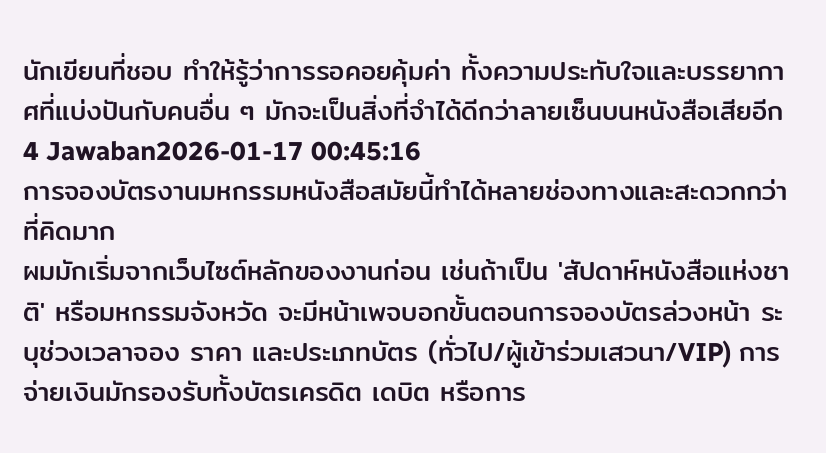นักเขียนที่ชอบ ทำให้รู้ว่าการรอคอยคุ้มค่า ทั้งความประทับใจและบรรยากาศที่แบ่งปันกับคนอื่น ๆ มักจะเป็นสิ่งที่จำได้ดีกว่าลายเซ็นบนหนังสือเสียอีก
4 Jawaban2026-01-17 00:45:16
การจองบัตรงานมหกรรมหนังสือสมัยนี้ทำได้หลายช่องทางและสะดวกกว่าที่คิดมาก
ผมมักเริ่มจากเว็บไซต์หลักของงานก่อน เช่นถ้าเป็น 'สัปดาห์หนังสือแห่งชาติ' หรือมหกรรมจังหวัด จะมีหน้าเพจบอกขั้นตอนการจองบัตรล่วงหน้า ระบุช่วงเวลาจอง ราคา และประเภทบัตร (ทั่วไป/ผู้เข้าร่วมเสวนา/VIP) การจ่ายเงินมักรองรับทั้งบัตรเครดิต เดบิต หรือการ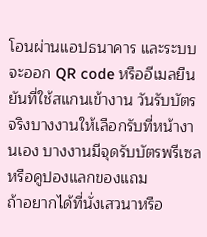โอนผ่านแอปธนาคาร และระบบจะออก QR code หรืออีเมลยืนยันที่ใช้สแกนเข้างาน วันรับบัตรจริงบางงานให้เลือกรับที่หน้างานเอง บางงานมีจุดรับบัตรพรีเซลหรือคูปองแลกของแถม
ถ้าอยากได้ที่นั่งเสวนาหรือ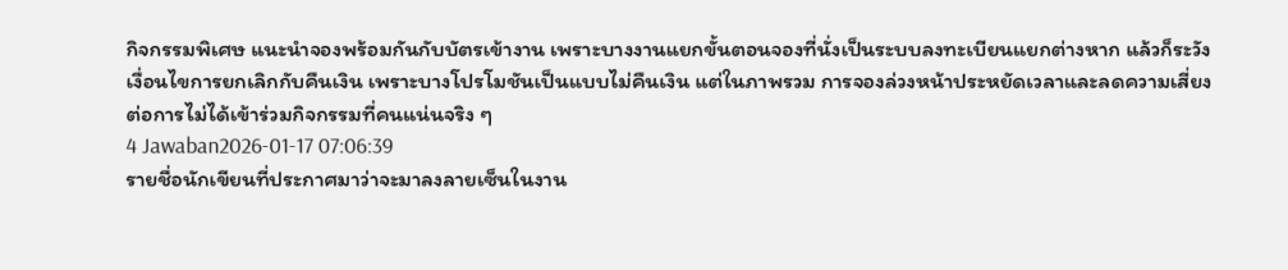กิจกรรมพิเศษ แนะนำจองพร้อมกันกับบัตรเข้างาน เพราะบางงานแยกขั้นตอนจองที่นั่งเป็นระบบลงทะเบียนแยกต่างหาก แล้วก็ระวังเงื่อนไขการยกเลิกกับคืนเงิน เพราะบางโปรโมชันเป็นแบบไม่คืนเงิน แต่ในภาพรวม การจองล่วงหน้าประหยัดเวลาและลดความเสี่ยงต่อการไม่ได้เข้าร่วมกิจกรรมที่คนแน่นจริง ๆ
4 Jawaban2026-01-17 07:06:39
รายชื่อนักเขียนที่ประกาศมาว่าจะมาลงลายเซ็นในงาน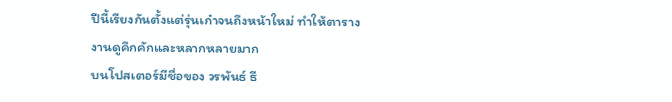ปีนี้เรียงกันตั้งแต่รุ่นเก๋าจนถึงหน้าใหม่ ทำให้ตารางงานดูคึกคักและหลากหลายมาก
บนโปสเตอร์มีชื่อของ วรพันธ์ ธี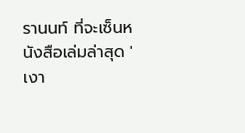รานนท์ ที่จะเซ็นหนังสือเล่มล่าสุด 'เงา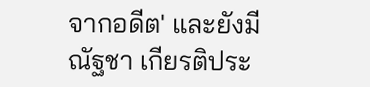จากอดีต' และยังมี ณัฐชา เกียรติประ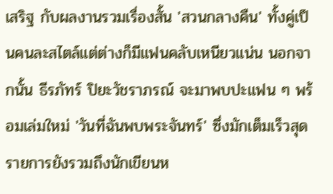เสริฐ กับผลงานรวมเรื่องสั้น 'สวนกลางคืน' ทั้งคู่เป็นคนละสไตล์แต่ต่างก็มีแฟนคลับเหนียวแน่น นอกจากนั้น ธีรภัทร์ ปิยะวัชราภรณ์ จะมาพบปะแฟน ๆ พร้อมเล่มใหม่ 'วันที่ฉันพบพระจันทร์' ซึ่งมักเต็มเร็วสุด
รายการยังรวมถึงนักเขียนห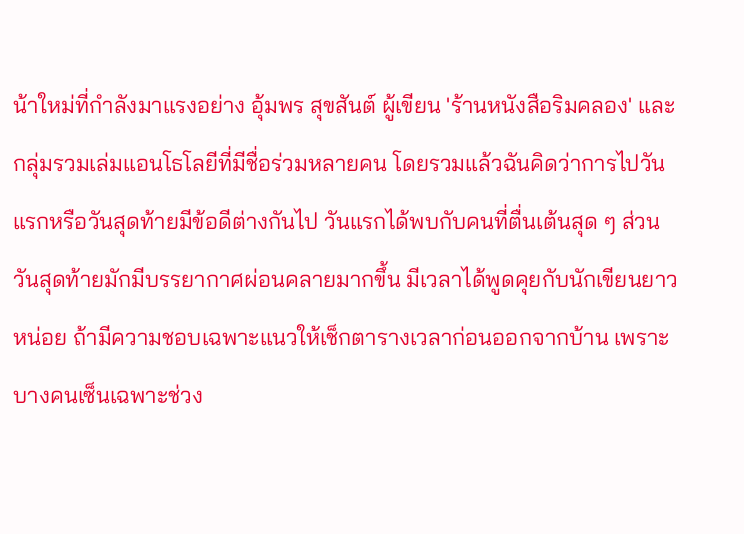น้าใหม่ที่กำลังมาแรงอย่าง อุ้มพร สุขสันต์ ผู้เขียน 'ร้านหนังสือริมคลอง' และกลุ่มรวมเล่มแอนโธโลยีที่มีชื่อร่วมหลายคน โดยรวมแล้วฉันคิดว่าการไปวันแรกหรือวันสุดท้ายมีข้อดีต่างกันไป วันแรกได้พบกับคนที่ตื่นเต้นสุด ๆ ส่วนวันสุดท้ายมักมีบรรยากาศผ่อนคลายมากขึ้น มีเวลาได้พูดคุยกับนักเขียนยาวหน่อย ถ้ามีความชอบเฉพาะแนวให้เช็กตารางเวลาก่อนออกจากบ้าน เพราะบางคนเซ็นเฉพาะช่วง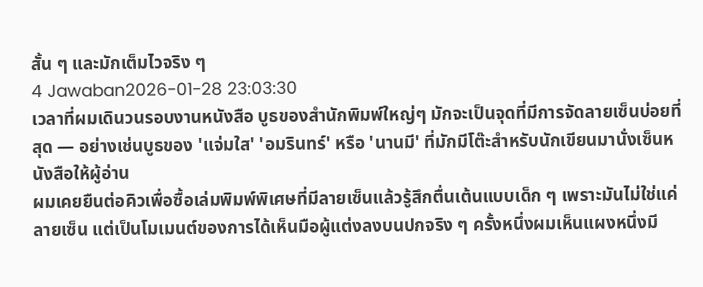สั้น ๆ และมักเต็มไวจริง ๆ
4 Jawaban2026-01-28 23:03:30
เวลาที่ผมเดินวนรอบงานหนังสือ บูธของสำนักพิมพ์ใหญ่ๆ มักจะเป็นจุดที่มีการจัดลายเซ็นบ่อยที่สุด — อย่างเช่นบูธของ 'แจ่มใส' 'อมรินทร์' หรือ 'นานมี' ที่มักมีโต๊ะสำหรับนักเขียนมานั่งเซ็นหนังสือให้ผู้อ่าน
ผมเคยยืนต่อคิวเพื่อซื้อเล่มพิมพ์พิเศษที่มีลายเซ็นแล้วรู้สึกตื่นเต้นแบบเด็ก ๆ เพราะมันไม่ใช่แค่ลายเซ็น แต่เป็นโมเมนต์ของการได้เห็นมือผู้แต่งลงบนปกจริง ๆ ครั้งหนึ่งผมเห็นแผงหนึ่งมี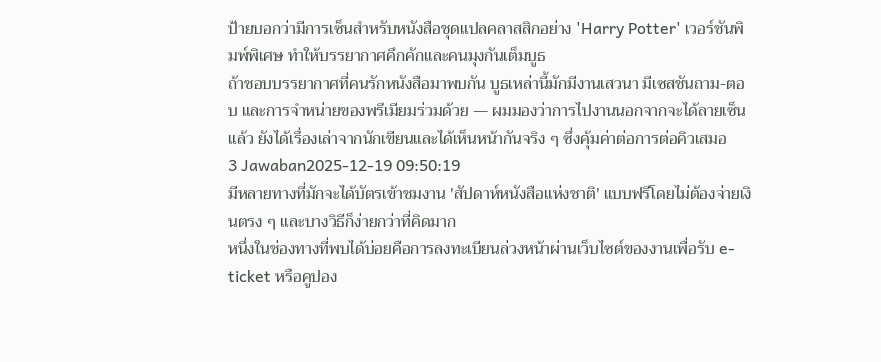ป้ายบอกว่ามีการเซ็นสำหรับหนังสือชุดแปลคลาสสิกอย่าง 'Harry Potter' เวอร์ชันพิมพ์พิเศษ ทำให้บรรยากาศคึกคักและคนมุงกันเต็มบูธ
ถ้าชอบบรรยากาศที่คนรักหนังสือมาพบกัน บูธเหล่านี้มักมีงานเสวนา มีเซสชันถาม-ตอบ และการจำหน่ายของพรีเมียมร่วมด้วย — ผมมองว่าการไปงานนอกจากจะได้ลายเซ็นแล้ว ยังได้เรื่องเล่าจากนักเขียนและได้เห็นหน้ากันจริง ๆ ซึ่งคุ้มค่าต่อการต่อคิวเสมอ
3 Jawaban2025-12-19 09:50:19
มีหลายทางที่มักจะได้บัตรเข้าชมงาน 'สัปดาห์หนังสือแห่งชาติ' แบบฟรีโดยไม่ต้องจ่ายเงินตรง ๆ และบางวิธีก็ง่ายกว่าที่คิดมาก
หนึ่งในช่องทางที่พบได้บ่อยคือการลงทะเบียนล่วงหน้าผ่านเว็บไซต์ของงานเพื่อรับ e-ticket หรือคูปอง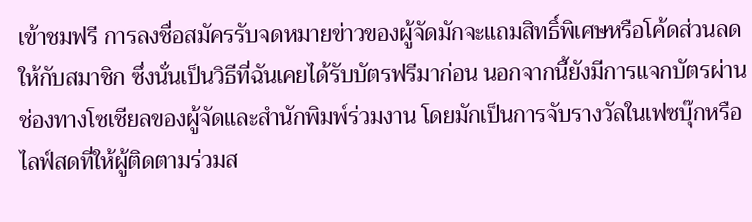เข้าชมฟรี การลงชื่อสมัครรับจดหมายข่าวของผู้จัดมักจะแถมสิทธิ์พิเศษหรือโค้ดส่วนลดให้กับสมาชิก ซึ่งนั่นเป็นวิธีที่ฉันเคยได้รับบัตรฟรีมาก่อน นอกจากนี้ยังมีการแจกบัตรผ่านช่องทางโซเชียลของผู้จัดและสำนักพิมพ์ร่วมงาน โดยมักเป็นการจับรางวัลในเฟซบุ๊กหรือไลฟ์สดที่ให้ผู้ติดตามร่วมส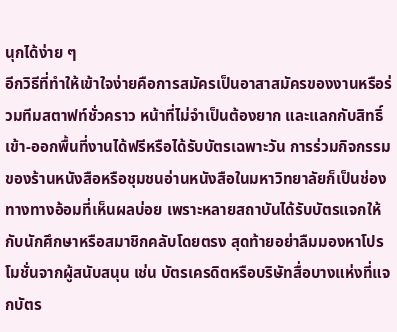นุกได้ง่าย ๆ
อีกวิธีที่ทำให้เข้าใจง่ายคือการสมัครเป็นอาสาสมัครของงานหรือร่วมทีมสตาฟท์ชั่วคราว หน้าที่ไม่จำเป็นต้องยาก และแลกกับสิทธิ์เข้า-ออกพื้นที่งานได้ฟรีหรือได้รับบัตรเฉพาะวัน การร่วมกิจกรรมของร้านหนังสือหรือชุมชนอ่านหนังสือในมหาวิทยาลัยก็เป็นช่องทางทางอ้อมที่เห็นผลบ่อย เพราะหลายสถาบันได้รับบัตรแจกให้กับนักศึกษาหรือสมาชิกคลับโดยตรง สุดท้ายอย่าลืมมองหาโปรโมชั่นจากผู้สนับสนุน เช่น บัตรเครดิตหรือบริษัทสื่อบางแห่งที่แจกบัตร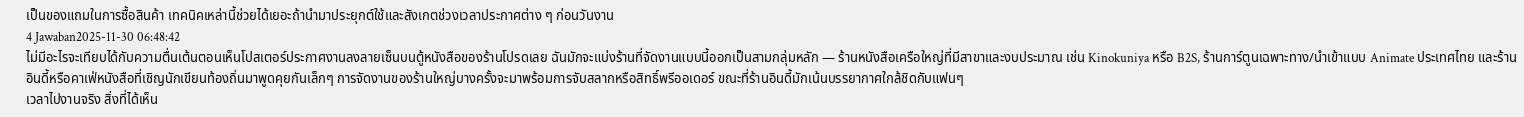เป็นของแถมในการซื้อสินค้า เทคนิคเหล่านี้ช่วยได้เยอะถ้านำมาประยุกต์ใช้และสังเกตช่วงเวลาประกาศต่าง ๆ ก่อนวันงาน
4 Jawaban2025-11-30 06:48:42
ไม่มีอะไรจะเทียบได้กับความตื่นเต้นตอนเห็นโปสเตอร์ประกาศงานลงลายเซ็นบนตู้หนังสือของร้านโปรดเลย ฉันมักจะแบ่งร้านที่จัดงานแบบนี้ออกเป็นสามกลุ่มหลัก — ร้านหนังสือเครือใหญ่ที่มีสาขาและงบประมาณ เช่น Kinokuniya หรือ B2S, ร้านการ์ตูนเฉพาะทาง/นำเข้าแบบ Animate ประเทศไทย และร้านอินดี้หรือคาเฟ่หนังสือที่เชิญนักเขียนท้องถิ่นมาพูดคุยกันเล็กๆ การจัดงานของร้านใหญ่บางครั้งจะมาพร้อมการจับสลากหรือสิทธิ์พรีออเดอร์ ขณะที่ร้านอินดี้มักเน้นบรรยากาศใกล้ชิดกับแฟนๆ
เวลาไปงานจริง สิ่งที่ได้เห็น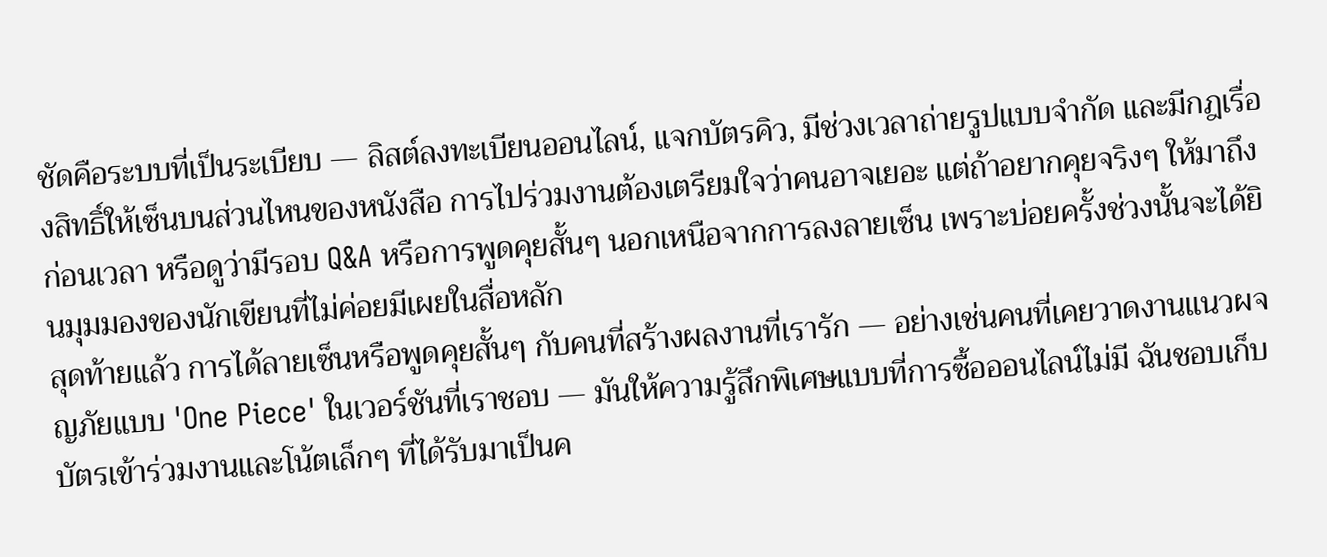ชัดคือระบบที่เป็นระเบียบ — ลิสต์ลงทะเบียนออนไลน์, แจกบัตรคิว, มีช่วงเวลาถ่ายรูปแบบจำกัด และมีกฎเรื่องสิทธิ์ให้เซ็นบนส่วนไหนของหนังสือ การไปร่วมงานต้องเตรียมใจว่าคนอาจเยอะ แต่ถ้าอยากคุยจริงๆ ให้มาถึงก่อนเวลา หรือดูว่ามีรอบ Q&A หรือการพูดคุยสั้นๆ นอกเหนือจากการลงลายเซ็น เพราะบ่อยครั้งช่วงนั้นจะได้ยินมุมมองของนักเขียนที่ไม่ค่อยมีเผยในสื่อหลัก
สุดท้ายแล้ว การได้ลายเซ็นหรือพูดคุยสั้นๆ กับคนที่สร้างผลงานที่เรารัก — อย่างเช่นคนที่เคยวาดงานแนวผจญภัยแบบ 'One Piece' ในเวอร์ชันที่เราชอบ — มันให้ความรู้สึกพิเศษแบบที่การซื้อออนไลน์ไม่มี ฉันชอบเก็บบัตรเข้าร่วมงานและโน้ตเล็กๆ ที่ได้รับมาเป็นค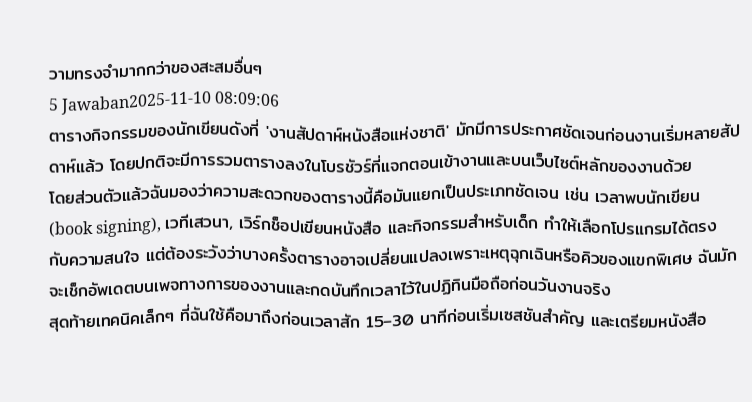วามทรงจำมากกว่าของสะสมอื่นๆ
5 Jawaban2025-11-10 08:09:06
ตารางกิจกรรมของนักเขียนดังที่ 'งานสัปดาห์หนังสือแห่งชาติ' มักมีการประกาศชัดเจนก่อนงานเริ่มหลายสัปดาห์แล้ว โดยปกติจะมีการรวมตารางลงในโบรชัวร์ที่แจกตอนเข้างานและบนเว็บไซต์หลักของงานด้วย
โดยส่วนตัวแล้วฉันมองว่าความสะดวกของตารางนี้คือมันแยกเป็นประเภทชัดเจน เช่น เวลาพบนักเขียน (book signing), เวทีเสวนา, เวิร์กช็อปเขียนหนังสือ และกิจกรรมสำหรับเด็ก ทำให้เลือกโปรแกรมได้ตรงกับความสนใจ แต่ต้องระวังว่าบางครั้งตารางอาจเปลี่ยนแปลงเพราะเหตุฉุกเฉินหรือคิวของแขกพิเศษ ฉันมักจะเช็กอัพเดตบนเพจทางการของงานและกดบันทึกเวลาไว้ในปฏิทินมือถือก่อนวันงานจริง
สุดท้ายเทคนิคเล็กๆ ที่ฉันใช้คือมาถึงก่อนเวลาสัก 15–30 นาทีก่อนเริ่มเซสชันสำคัญ และเตรียมหนังสือ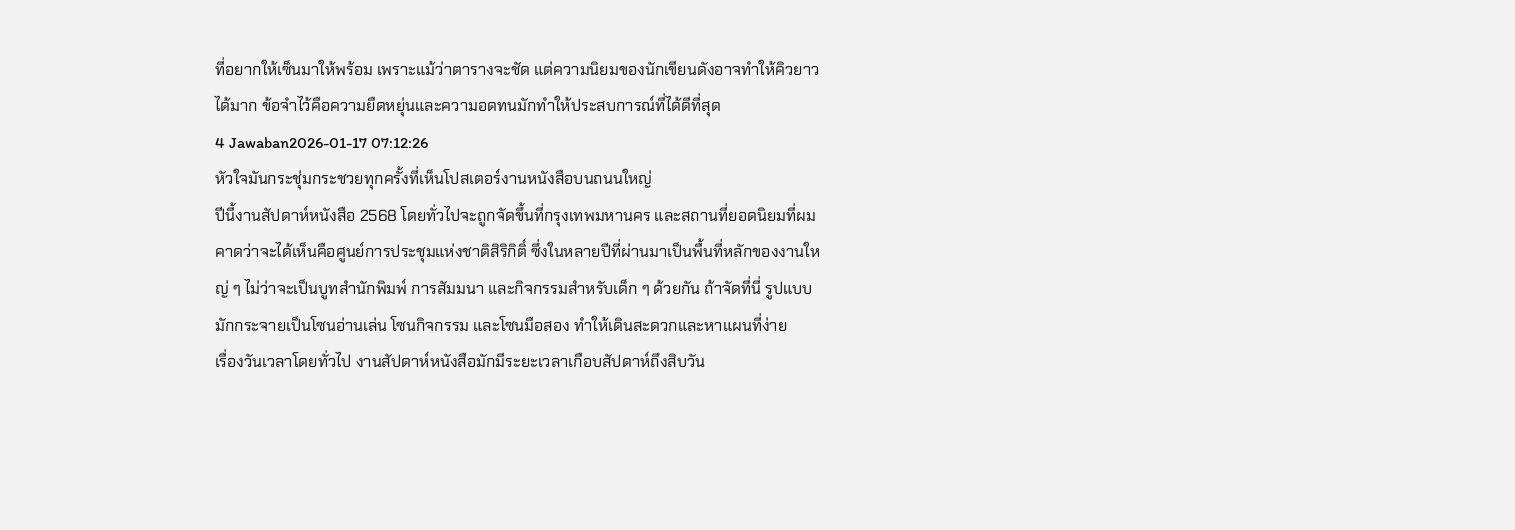ที่อยากให้เซ็นมาให้พร้อม เพราะแม้ว่าตารางจะชัด แต่ความนิยมของนักเขียนดังอาจทำให้คิวยาวได้มาก ข้อจำไว้คือความยืดหยุ่นและความอดทนมักทำให้ประสบการณ์ที่ได้ดีที่สุด
4 Jawaban2026-01-17 07:12:26
หัวใจมันกระชุ่มกระชวยทุกครั้งที่เห็นโปสเตอร์งานหนังสือบนถนนใหญ่
ปีนี้งานสัปดาห์หนังสือ 2568 โดยทั่วไปจะถูกจัดขึ้นที่กรุงเทพมหานคร และสถานที่ยอดนิยมที่ผมคาดว่าจะได้เห็นคือศูนย์การประชุมแห่งชาติสิริกิติ์ ซึ่งในหลายปีที่ผ่านมาเป็นพื้นที่หลักของงานใหญ่ ๆ ไม่ว่าจะเป็นบูทสำนักพิมพ์ การสัมมนา และกิจกรรมสำหรับเด็ก ๆ ด้วยกัน ถ้าจัดที่นี่ รูปแบบมักกระจายเป็นโซนอ่านเล่น โซนกิจกรรม และโซนมือสอง ทำให้เดินสะดวกและหาแผนที่ง่าย
เรื่องวันเวลาโดยทั่วไป งานสัปดาห์หนังสือมักมีระยะเวลาเกือบสัปดาห์ถึงสิบวัน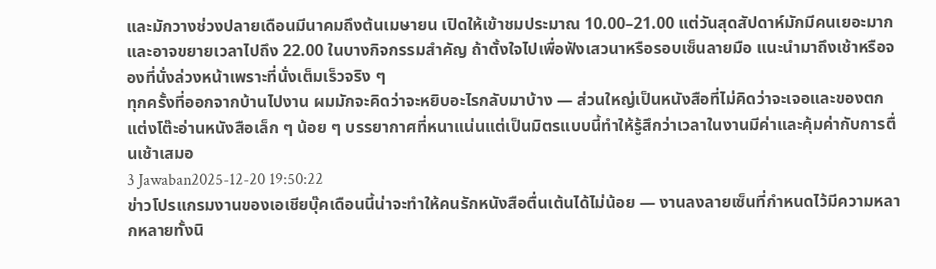และมักวางช่วงปลายเดือนมีนาคมถึงต้นเมษายน เปิดให้เข้าชมประมาณ 10.00–21.00 แต่วันสุดสัปดาห์มักมีคนเยอะมากและอาจขยายเวลาไปถึง 22.00 ในบางกิจกรรมสำคัญ ถ้าตั้งใจไปเพื่อฟังเสวนาหรือรอบเซ็นลายมือ แนะนำมาถึงเช้าหรือจองที่นั่งล่วงหน้าเพราะที่นั่งเต็มเร็วจริง ๆ
ทุกครั้งที่ออกจากบ้านไปงาน ผมมักจะคิดว่าจะหยิบอะไรกลับมาบ้าง — ส่วนใหญ่เป็นหนังสือที่ไม่คิดว่าจะเจอและของตกแต่งโต๊ะอ่านหนังสือเล็ก ๆ น้อย ๆ บรรยากาศที่หนาแน่นแต่เป็นมิตรแบบนี้ทำให้รู้สึกว่าเวลาในงานมีค่าและคุ้มค่ากับการตื่นเช้าเสมอ
3 Jawaban2025-12-20 19:50:22
ข่าวโปรแกรมงานของเอเชียบุ๊คเดือนนี้น่าจะทำให้คนรักหนังสือตื่นเต้นได้ไม่น้อย — งานลงลายเซ็นที่กำหนดไว้มีความหลากหลายทั้งนิ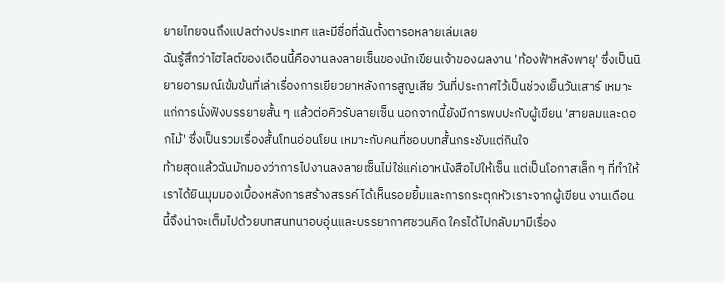ยายไทยจนถึงแปลต่างประเทศ และมีชื่อที่ฉันตั้งตารอหลายเล่มเลย
ฉันรู้สึกว่าไฮไลต์ของเดือนนี้คืองานลงลายเซ็นของนักเขียนเจ้าของผลงาน 'ท้องฟ้าหลังพายุ' ซึ่งเป็นนิยายอารมณ์เข้มข้นที่เล่าเรื่องการเยียวยาหลังการสูญเสีย วันที่ประกาศไว้เป็นช่วงเย็นวันเสาร์ เหมาะแก่การนั่งฟังบรรยายสั้น ๆ แล้วต่อคิวรับลายเซ็น นอกจากนี้ยังมีการพบปะกับผู้เขียน 'สายลมและดอกไม้' ซึ่งเป็นรวมเรื่องสั้นโทนอ่อนโยน เหมาะกับคนที่ชอบบทสั้นกระชับแต่กินใจ
ท้ายสุดแล้วฉันมักมองว่าการไปงานลงลายเซ็นไม่ใช่แค่เอาหนังสือไปให้เซ็น แต่เป็นโอกาสเล็ก ๆ ที่ทำให้เราได้ยินมุมมองเบื้องหลังการสร้างสรรค์ ได้เห็นรอยยิ้มและการกระตุกหัวเราะจากผู้เขียน งานเดือนนี้จึงน่าจะเต็มไปด้วยบทสนทนาอบอุ่นและบรรยากาศชวนคิด ใครได้ไปกลับมามีเรื่อง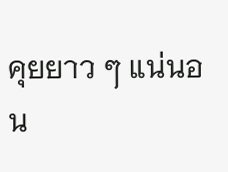คุยยาว ๆ แน่นอน